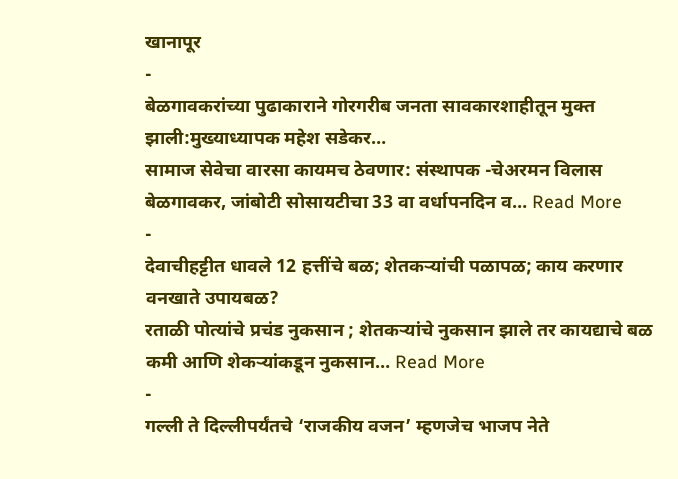खानापूर
-
बेळगावकरांच्या पुढाकाराने गोरगरीब जनता सावकारशाहीतून मुक्त झाली:मुख्याध्यापक महेश सडेकर…
सामाज सेवेचा वारसा कायमच ठेवणार: संस्थापक -चेअरमन विलास बेळगावकर, जांबोटी सोसायटीचा 33 वा वर्धापनदिन व… Read More
-
देवाचीहट्टीत धावले 12 हत्तींचे बळ; शेतकऱ्यांची पळापळ; काय करणार वनखाते उपायबळ?
रताळी पोत्यांचे प्रचंड नुकसान ; शेतकऱ्यांचे नुकसान झाले तर कायद्याचे बळ कमी आणि शेकऱ्यांकडून नुकसान… Read More
-
गल्ली ते दिल्लीपर्यंतचे ‘राजकीय वजन’ म्हणजेच भाजप नेते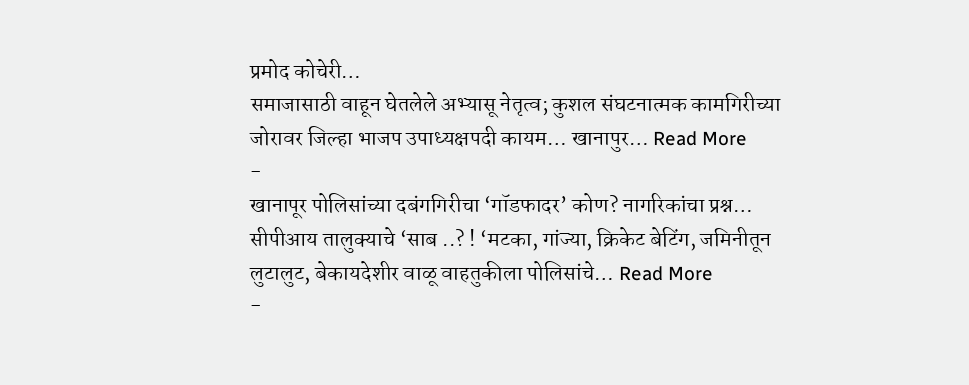प्रमोद कोचेरी…
समाजासाठी वाहून घेतलेले अभ्यासू नेतृत्व; कुशल संघटनात्मक कामगिरीच्या जोरावर जिल्हा भाजप उपाध्यक्षपदी कायम… खानापुर… Read More
-
खानापूर पोलिसांच्या दबंगगिरीचा ‘गॉडफादर’ कोण? नागरिकांचा प्रश्न…
सीपीआय तालुक्याचे ‘साब ..? ! ‘मटका, गांज्या, क्रिकेट बेटिंग, जमिनीतून लुटालुट, बेकायदेशीर वाळू वाहतुकीला पोलिसांचे… Read More
-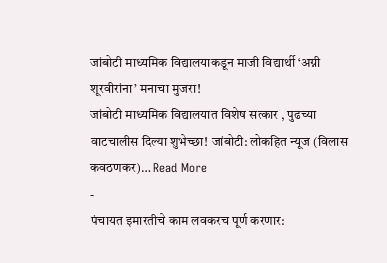जांबोटी माध्यमिक विद्यालयाकडून माजी विद्यार्थी ‘अग्नी शूरवीरांना’ मनाचा मुजरा!
जांबोटी माध्यमिक विद्यालयात विशेष सत्कार , पुढच्या वाटचालीस दिल्या शुभेच्छा! जांबोटी: लोकहित न्यूज (विलास कवठणकर)… Read More
-
पंचायत इमारतीचे काम लवकरच पूर्ण करणार: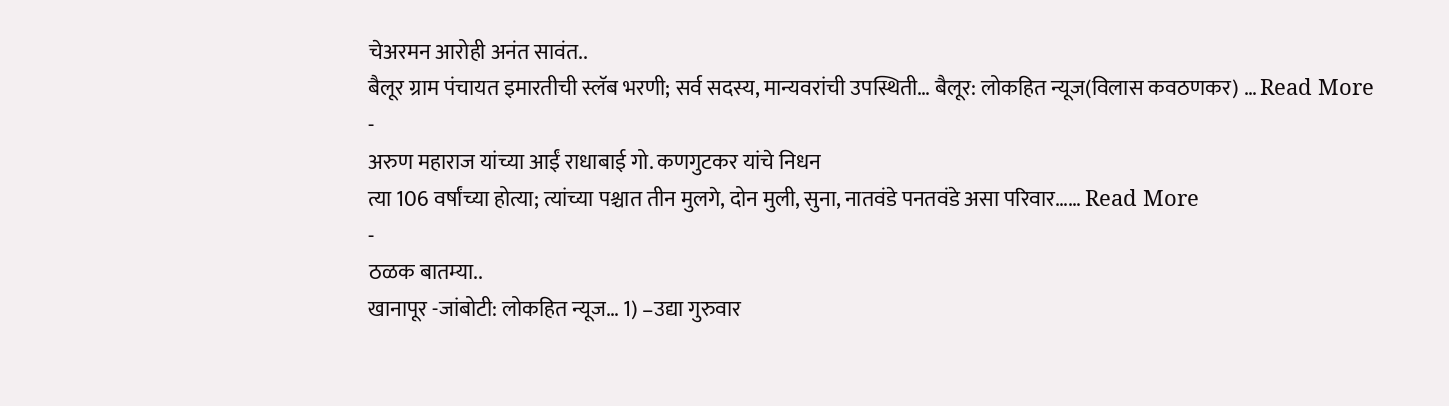चेअरमन आरोही अनंत सावंत..
बैलूर ग्राम पंचायत इमारतीची स्लॅब भरणी; सर्व सदस्य, मान्यवरांची उपस्थिती… बैलूर: लोकहित न्यूज(विलास कवठणकर) … Read More
-
अरुण महाराज यांच्या आईं राधाबाई गो. कणगुटकर यांचे निधन
त्या 106 वर्षांच्या होत्या; त्यांच्या पश्चात तीन मुलगे, दोन मुली, सुना, नातवंडे पनतवंडे असा परिवार…… Read More
-
ठळक बातम्या..
खानापूर -जांबोटी: लोकहित न्यूज… 1) –उद्या गुरुवार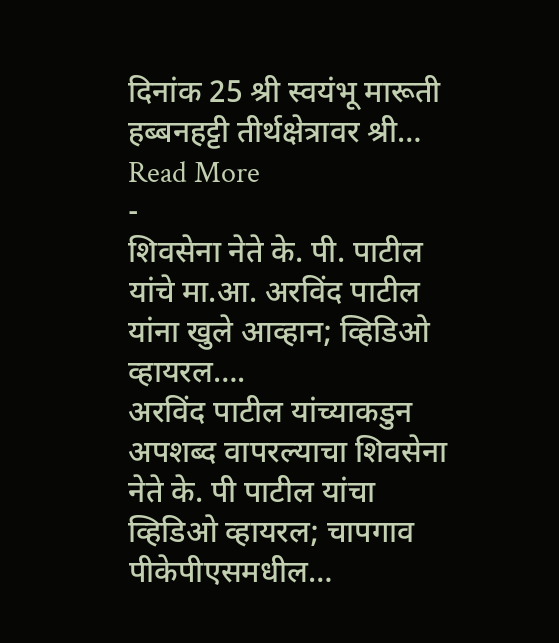दिनांक 25 श्री स्वयंभू मारूती हब्बनहट्टी तीर्थक्षेत्रावर श्री… Read More
-
शिवसेना नेते के. पी. पाटील यांचे मा.आ. अरविंद पाटील यांना खुले आव्हान; व्हिडिओ व्हायरल….
अरविंद पाटील यांच्याकडुन अपशब्द वापरल्याचा शिवसेना नेते के. पी पाटील यांचा व्हिडिओ व्हायरल; चापगाव पीकेपीएसमधील…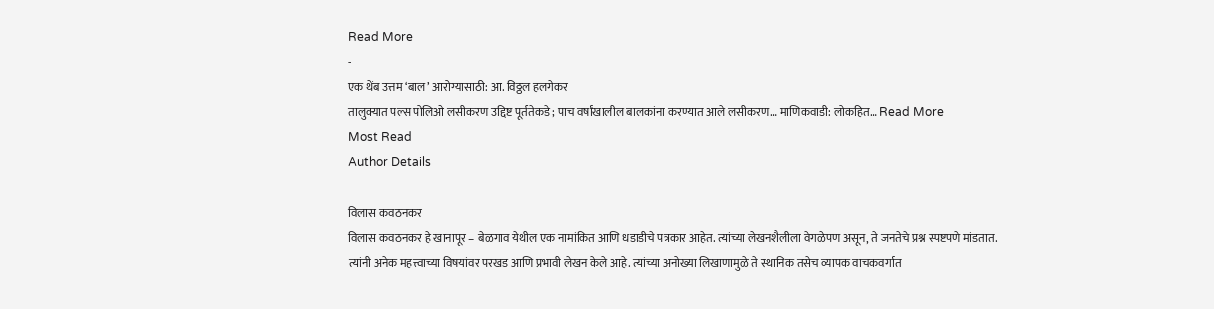Read More
-
एक थेंब उत्तम ‘बाल’ आरोग्यासाठी: आ. विठ्ठल हलगेकर
तालुक्यात पल्स पोलिओ लसीकरण उद्दिष्ट पूर्ततेकडे ; पाच वर्षांखालील बालकांना करण्यात आले लसीकरण… माणिकवाडी: लोकहित… Read More
Most Read
Author Details

विलास कवठनकर
विलास कवठनकर हे खानापूर – बेळगाव येथील एक नामांकित आणि धडाडीचे पत्रकार आहेत. त्यांच्या लेखनशैलीला वेगळेपण असून, ते जनतेचे प्रश्न स्पष्टपणे मांडतात. त्यांनी अनेक महत्त्वाच्या विषयांवर परखड आणि प्रभावी लेखन केले आहे. त्यांच्या अनोख्या लिखाणामुळे ते स्थानिक तसेच व्यापक वाचकवर्गात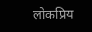लोकप्रिय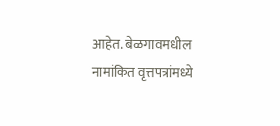आहेत. बेळगावमधील नामांकित वृत्तपत्रांमध्ये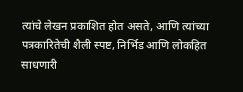त्यांचे लेखन प्रकाशित होत असते, आणि त्यांच्या पत्रकारितेची शैली स्पष्ट, निर्भिड आणि लोकहित साधणारी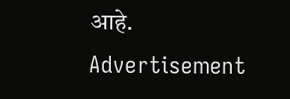आहे.
Advertisement